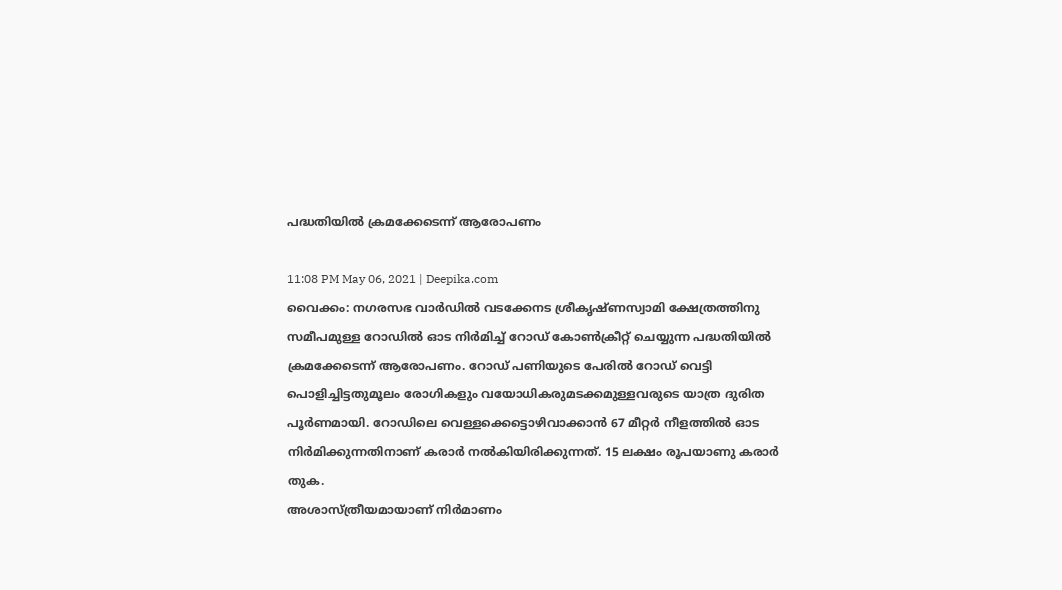പദ്ധതിയിൽ ക്രമക്കേടെന്ന് ആരോപണം

11:08 PM May 06, 2021 | Deepika.com
വൈക്കം: നഗരസഭ വാർഡിൽ വടക്കേനട ശ്രീകൃഷ്ണസ്വാമി ക്ഷേത്രത്തിനു സമീപമുള്ള റോഡിൽ ഓട നിർമിച്ച് റോഡ് കോണ്‍ക്രീറ്റ് ചെയ്യുന്ന പദ്ധതിയിൽ ക്രമക്കേടെന്ന് ആരോപണം. റോഡ് പണിയുടെ പേരിൽ റോഡ് വെട്ടി പൊളിച്ചിട്ടതുമൂലം രോഗികളും വയോധികരുമടക്കമുള്ളവരുടെ യാത്ര ദുരിത പൂർണമായി. റോഡിലെ വെള്ളക്കെട്ടൊഴിവാക്കാൻ 67 മീറ്റർ നീളത്തിൽ ഓട നിർമിക്കുന്നതിനാണ് കരാർ നൽകിയിരിക്കുന്നത്. 15 ലക്ഷം രൂപയാണു കരാർ തുക.
അശാസ്ത്രീയമായാണ് നിർമാണം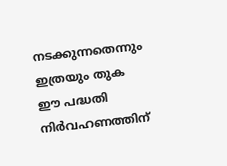നടക്കുന്നതെന്നും ഇത്രയും തുക ഈ പദ്ധതി നിർവഹണത്തിന്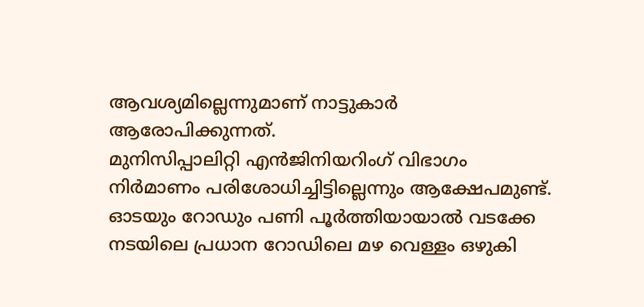ആവശ്യമില്ലെന്നുമാണ് നാട്ടുകാർ ആരോപിക്കുന്നത്.
മുനിസിപ്പാലിറ്റി എൻജിനിയറിംഗ് വിഭാഗം നിർമാണം പരിശോധിച്ചിട്ടില്ലെന്നും ആക്ഷേപമുണ്ട്. ഓടയും റോഡും പണി പൂർത്തിയായാൽ വടക്കേ നടയിലെ പ്രധാന റോഡിലെ മഴ വെള്ളം ഒഴുകി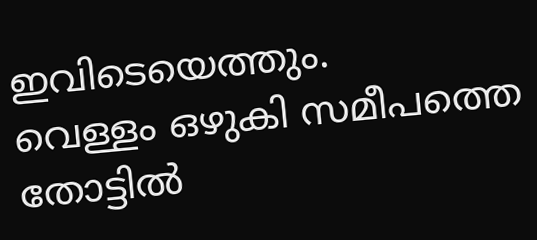ഇവിടെയെത്തും.
വെള്ളം ഒഴുകി സമീപത്തെ തോട്ടിൽ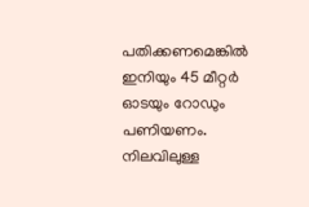പതിക്കണമെങ്കിൽ ഇനിയും 45 മീറ്റർ ഓടയും റോഡും പണിയണം. നിലവിലുള്ള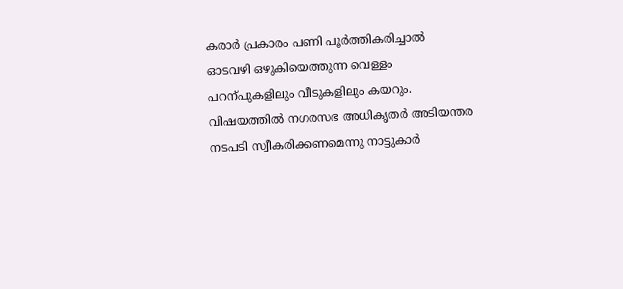കരാർ പ്രകാരം പണി പൂർത്തികരിച്ചാൽ ഓടവഴി ഒഴുകിയെത്തുന്ന വെള്ളം പറന്പുകളിലും വീടുകളിലും കയറും. വിഷയത്തിൽ നഗരസഭ അധികൃതർ അടിയന്തര നടപടി സ്വീകരിക്കണമെന്നു നാട്ടുകാർ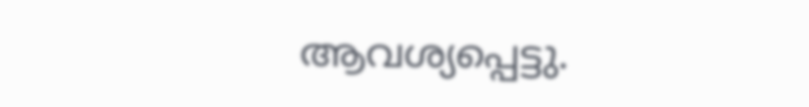ആവശ്യപ്പെട്ടു.